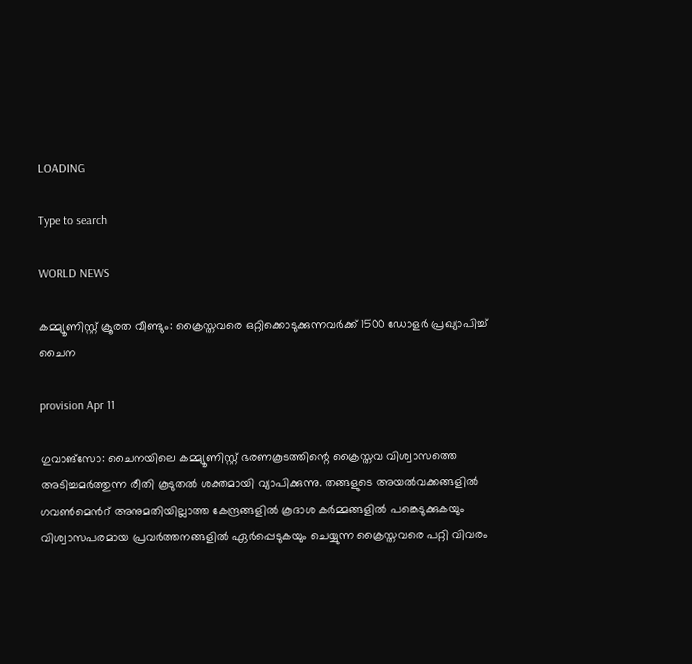LOADING

Type to search

WORLD NEWS

കമ്മ്യൂണിസ്റ്റ് ക്രൂരത വീണ്ടും: ക്രൈസ്തവരെ ഒറ്റിക്കൊടുക്കുന്നവര്‍ക്ക് 1500 ഡോളര്‍ പ്രഖ്യാപിച്ച് ചൈന

provision Apr 11

ഗുവാങ്സോ: ചൈനയിലെ കമ്മ്യൂണിസ്റ്റ് ഭരണകൂടത്തിന്റെ ക്രൈസ്തവ വിശ്വാസത്തെ അടിച്ചമര്‍ത്തുന്ന രീതി കൂടുതല്‍ ശക്തമായി വ്യാപിക്കുന്നു. തങ്ങളുടെ അയല്‍വക്കങ്ങളില്‍ ഗവണ്‍മെന്‍റ് അനുമതിയില്ലാത്ത കേന്ദ്രങ്ങളില്‍ കൂദാശ കര്‍മ്മങ്ങളില്‍ പങ്കെടുക്കുകയും വിശ്വാസപരമായ പ്രവര്‍ത്തനങ്ങളില്‍ ഏര്‍പ്പെടുകയും ചെയ്യുന്ന ക്രൈസ്തവരെ പറ്റി വിവരം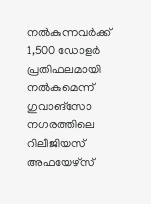നല്‍കുന്നവര്‍ക്ക് 1,500 ഡോളര്‍ പ്രതിഫലമായി നല്‍കുമെന്ന് ഗുവാങ്സോ നഗരത്തിലെ റിലീജിയസ് അഫയേഴ്സ്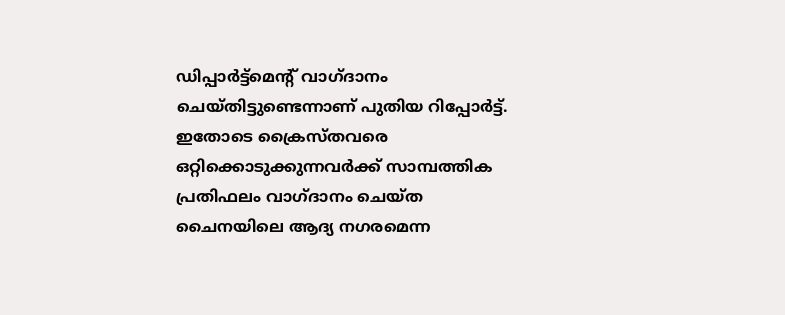ഡിപ്പാര്‍ട്ട്മെന്‍റ് വാഗ്ദാനം ചെയ്തിട്ടുണ്ടെന്നാണ് പുതിയ റിപ്പോര്‍ട്ട്. ഇതോടെ ക്രൈസ്തവരെ ഒറ്റിക്കൊടുക്കുന്നവര്‍ക്ക് സാമ്പത്തിക പ്രതിഫലം വാഗ്ദാനം ചെയ്ത ചൈനയിലെ ആദ്യ നഗരമെന്ന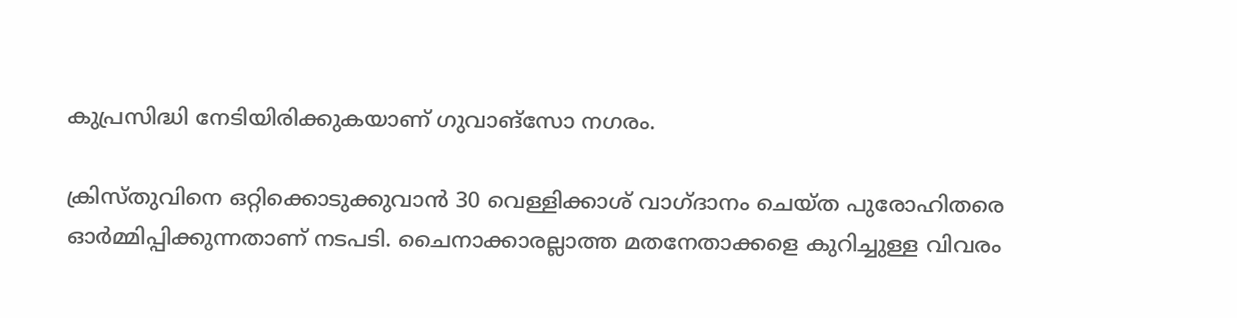കുപ്രസിദ്ധി നേടിയിരിക്കുകയാണ് ഗുവാങ്സോ നഗരം.

ക്രിസ്തുവിനെ ഒറ്റിക്കൊടുക്കുവാന്‍ 30 വെള്ളിക്കാശ് വാഗ്ദാനം ചെയ്ത പുരോഹിതരെ ഓര്‍മ്മിപ്പിക്കുന്നതാണ് നടപടി. ചൈനാക്കാരല്ലാത്ത മതനേതാക്കളെ കുറിച്ചുള്ള വിവരം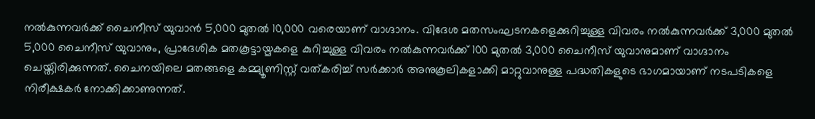നല്‍കുന്നവര്‍ക്ക് ചൈനീസ് യുവാന്‍ 5,000 മുതല്‍ 10,000 വരെയാണ് വാഗ്ദാനം. വിദേശ മതസംഘടനകളെക്കുറിച്ചുള്ള വിവരം നല്‍കുന്നവര്‍ക്ക് 3,000 മുതല്‍ 5,000 ചൈനീസ്‌ യുവാനും, പ്രാദേശിക മതകൂട്ടായ്മകളെ കുറിച്ചുള്ള വിവരം നല്‍കുന്നവര്‍ക്ക് 100 മുതല്‍ 3,000 ചൈനീസ് യുവാനുമാണ് വാഗ്ദാനം ചെയ്തിരിക്കുന്നത്. ചൈനയിലെ മതങ്ങളെ കമ്മ്യൂണിസ്റ്റ് വത്കരിച്ച് സര്‍ക്കാര്‍ അനുകൂലികളാക്കി മാറ്റുവാനുള്ള പദ്ധതികളുടെ ഭാഗമായാണ് നടപടികളെ നിരീക്ഷകര്‍ നോക്കിക്കാണുന്നത്.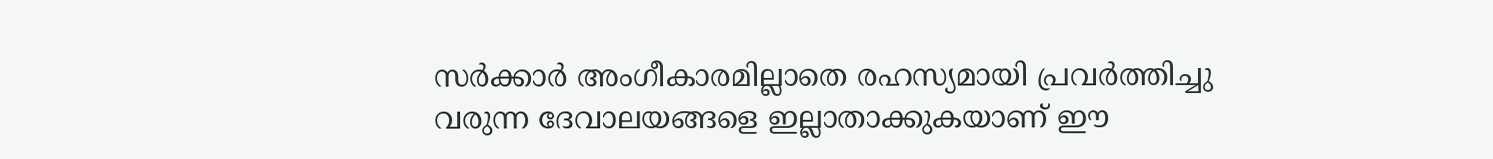സര്‍ക്കാര്‍ അംഗീകാരമില്ലാതെ രഹസ്യമായി പ്രവര്‍ത്തിച്ചു വരുന്ന ദേവാലയങ്ങളെ ഇല്ലാതാക്കുകയാണ് ഈ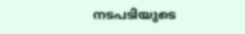നടപടിയുടെ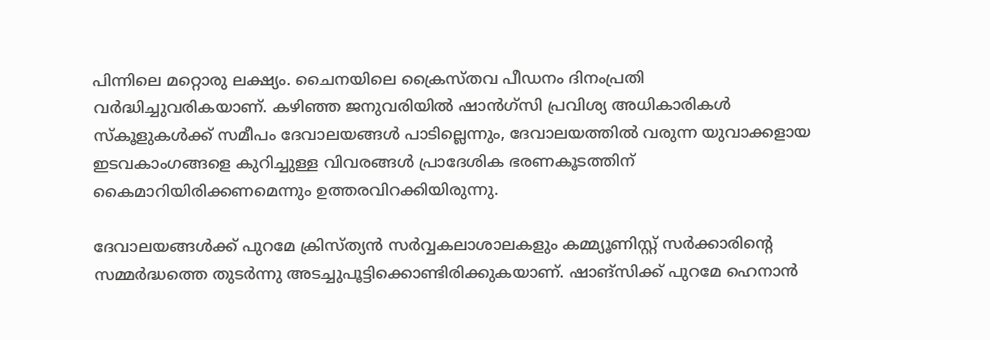പിന്നിലെ മറ്റൊരു ലക്ഷ്യം. ചൈനയിലെ ക്രൈസ്തവ പീഡനം ദിനംപ്രതി വര്‍ദ്ധിച്ചുവരികയാണ്. കഴിഞ്ഞ ജനുവരിയില്‍ ഷാന്‍ഗ്സി പ്രവിശ്യ അധികാരികള്‍ സ്കൂളുകള്‍ക്ക് സമീപം ദേവാലയങ്ങള്‍ പാടില്ലെന്നും, ദേവാലയത്തില്‍ വരുന്ന യുവാക്കളായ ഇടവകാംഗങ്ങളെ കുറിച്ചുള്ള വിവരങ്ങള്‍ പ്രാദേശിക ഭരണകൂടത്തിന് കൈമാറിയിരിക്കണമെന്നും ഉത്തരവിറക്കിയിരുന്നു.

ദേവാലയങ്ങള്‍ക്ക് പുറമേ ക്രിസ്ത്യന്‍ സര്‍വ്വകലാശാലകളും കമ്മ്യൂണിസ്റ്റ് സര്‍ക്കാരിന്റെ സമ്മര്‍ദ്ധത്തെ തുടര്‍ന്നു അടച്ചുപൂട്ടിക്കൊണ്ടിരിക്കുകയാണ്. ഷാങ്സിക്ക് പുറമേ ഹെനാന്‍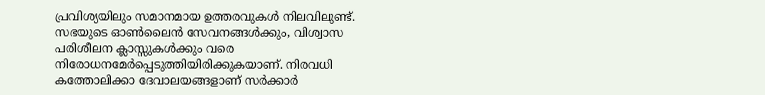പ്രവിശ്യയിലും സമാനമായ ഉത്തരവുകള്‍ നിലവിലുണ്ട്. സഭയുടെ ഓണ്‍ലൈന്‍ സേവനങ്ങള്‍ക്കും, വിശ്വാസ പരിശീലന ക്ലാസ്സുകള്‍ക്കും വരെ നിരോധനമേര്‍പ്പെടുത്തിയിരിക്കുകയാണ്. നിരവധി കത്തോലിക്കാ ദേവാലയങ്ങളാണ് സര്‍ക്കാര്‍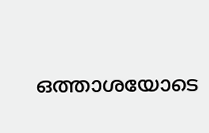ഒത്താശയോടെ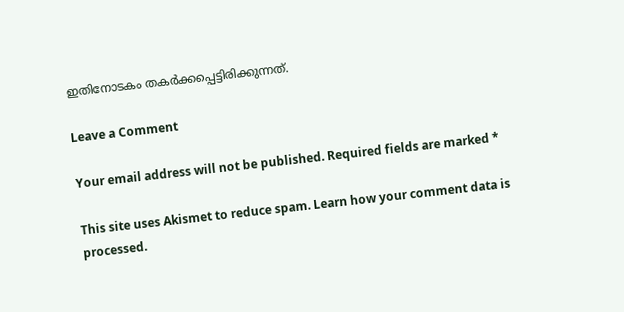ഇതിനോടകം തകര്‍ക്കപ്പെട്ടിരിക്കുന്നത്.

Leave a Comment

Your email address will not be published. Required fields are marked *

This site uses Akismet to reduce spam. Learn how your comment data is processed.